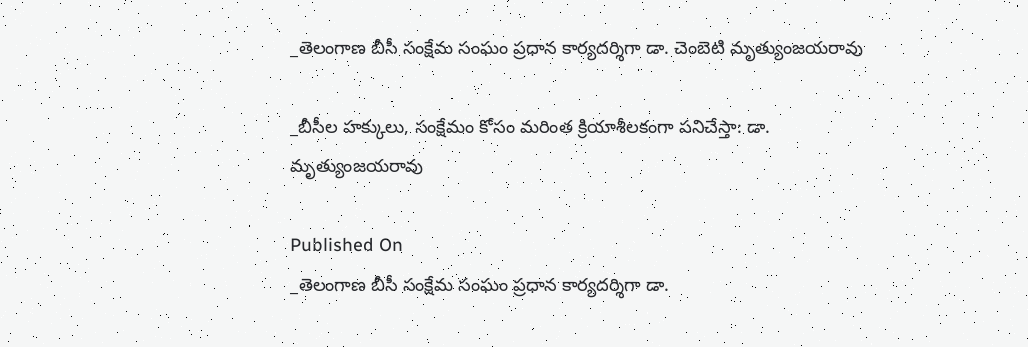_తెలంగాణ బీసీ సంక్షేమ సంఘం ప్రధాన కార్యదర్శిగా డా. చెంబెటి మృత్యుంజయరావు

_బీసీల హక్కులు, సంక్షేమం కోసం మరింత క్రియాశీలకంగా పనిచేస్తా: డా. మృత్యుంజయరావు

Published On
_తెలంగాణ బీసీ సంక్షేమ సంఘం ప్రధాన కార్యదర్శిగా డా.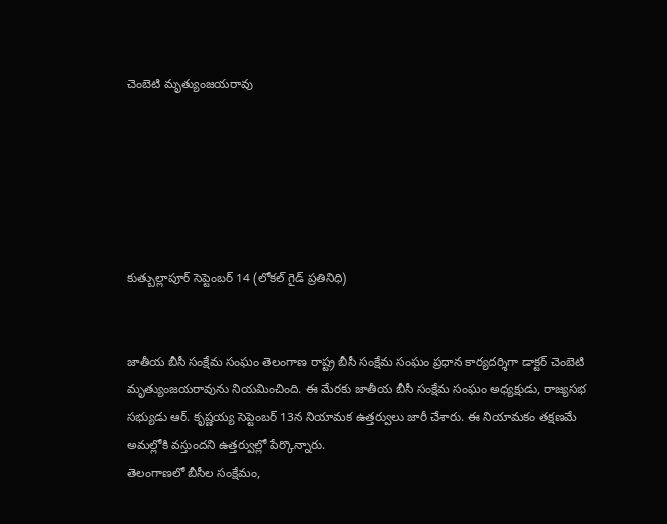చెంబెటి మృత్యుంజయరావు






కుత్బుల్లాపూర్ సెప్టెంబర్ 14 (లోకల్ గైడ్ ప్రతినిధి)


జాతీయ బీసీ సంక్షేమ సంఘం తెలంగాణ రాష్ట్ర బీసీ సంక్షేమ సంఘం ప్రధాన కార్యదర్శిగా డాక్టర్ చెంబెటి మృత్యుంజయరావును నియమించింది. ఈ మేరకు జాతీయ బీసీ సంక్షేమ సంఘం అధ్యక్షుడు, రాజ్యసభ సభ్యుడు ఆర్. కృష్ణయ్య సెప్టెంబర్ 13న నియామక ఉత్తర్వులు జారీ చేశారు. ఈ నియామకం తక్షణమే అమల్లోకి వస్తుందని ఉత్తర్వుల్లో పేర్కొన్నారు.
తెలంగాణలో బీసీల సంక్షేమం,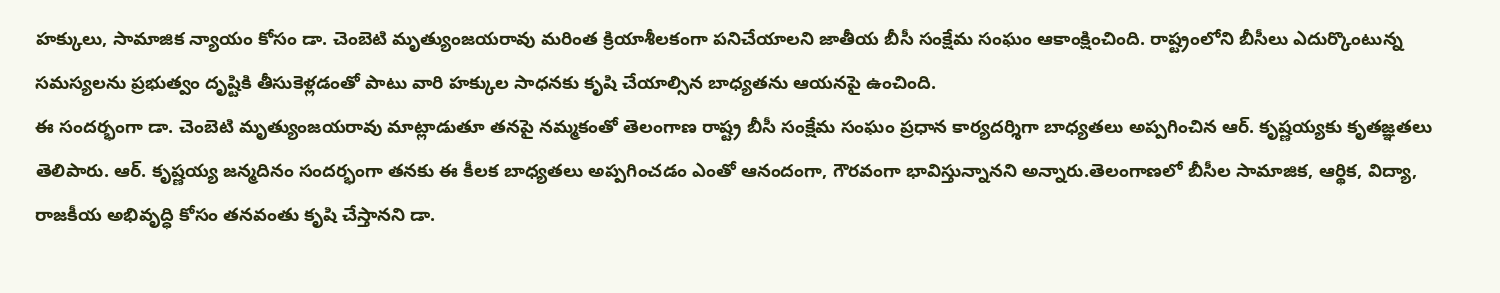హక్కులు, సామాజిక న్యాయం కోసం డా. చెంబెటి మృత్యుంజయరావు మరింత క్రియాశీలకంగా పనిచేయాలని జాతీయ బీసీ సంక్షేమ సంఘం ఆకాంక్షించింది. రాష్ట్రంలోని బీసీలు ఎదుర్కొంటున్న సమస్యలను ప్రభుత్వం దృష్టికి తీసుకెళ్లడంతో పాటు వారి హక్కుల సాధనకు కృషి చేయాల్సిన బాధ్యతను ఆయనపై ఉంచింది.
ఈ సందర్భంగా డా. చెంబెటి మృత్యుంజయరావు మాట్లాడుతూ తనపై నమ్మకంతో తెలంగాణ రాష్ట్ర బీసీ సంక్షేమ సంఘం ప్రధాన కార్యదర్శిగా బాధ్యతలు అప్పగించిన ఆర్. కృష్ణయ్యకు కృతజ్ఞతలు తెలిపారు. ఆర్. కృష్ణయ్య జన్మదినం సందర్భంగా తనకు ఈ కీలక బాధ్యతలు అప్పగించడం ఎంతో ఆనందంగా, గౌరవంగా భావిస్తున్నానని అన్నారు.తెలంగాణలో బీసీల సామాజిక, ఆర్థిక, విద్యా, రాజకీయ అభివృద్ధి కోసం తనవంతు కృషి చేస్తానని డా.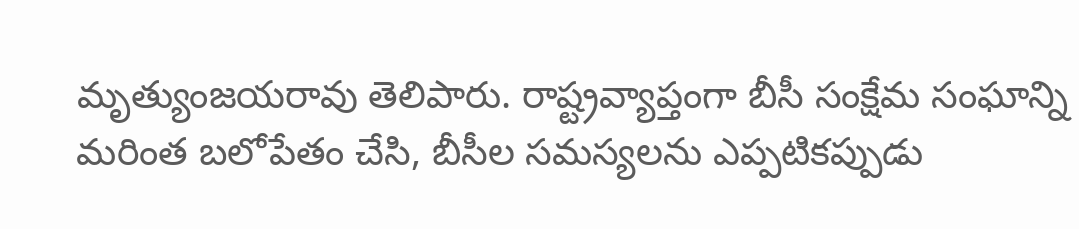మృత్యుంజయరావు తెలిపారు. రాష్ట్రవ్యాప్తంగా బీసీ సంక్షేమ సంఘాన్ని మరింత బలోపేతం చేసి, బీసీల సమస్యలను ఎప్పటికప్పుడు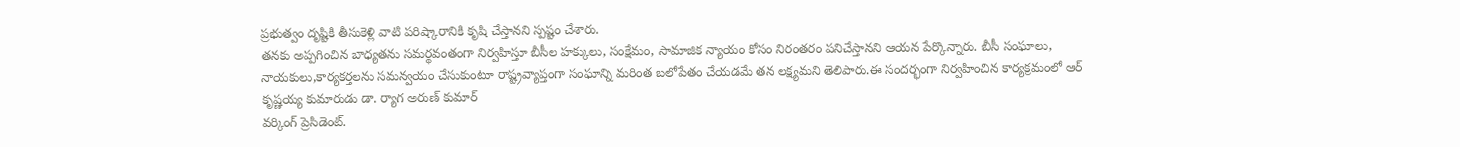ప్రభుత్వం దృష్టికి తీసుకెళ్లి వాటి పరిష్కారానికి కృషి చేస్తానని స్పష్టం చేశారు.
తనకు అప్పగించిన బాధ్యతను సమర్థవంతంగా నిర్వహిస్తూ బీసీల హక్కులు, సంక్షేమం, సామాజిక న్యాయం కోసం నిరంతరం పనిచేస్తానని ఆయన పేర్కొన్నారు. బీసీ సంఘాలు, నాయకులు,కార్యకర్తలను సమన్వయం చేసుకుంటూ రాష్ట్రవ్యాప్తంగా సంఘాన్ని మరింత బలోపేతం చేయడమే తన లక్ష్యమని తెలిపారు.ఈ సందర్భంగా నిర్వహించిన కార్యక్రమంలో ఆర్ కృష్ణయ్య కుమారుడు డా. ర్యాగ అరుణ్ కుమార్
వర్కింగ్ ప్రెసిడెంట్.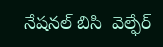నేషనల్ బిసి  వెల్ఫేర్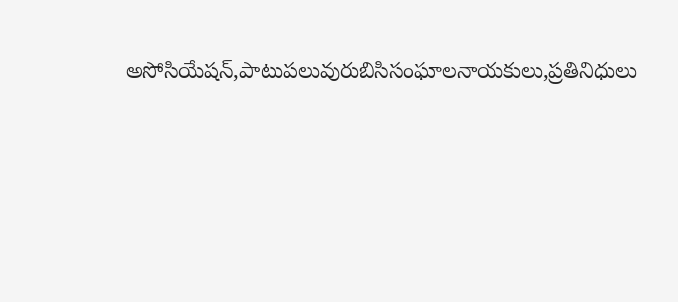అసోసియేషన్,పాటుపలువురుబిసిసంఘాలనాయకులు,ప్రతినిధులు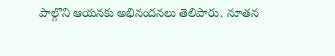పాల్గొని ఆయనకు అభినందనలు తెలిపారు. నూతన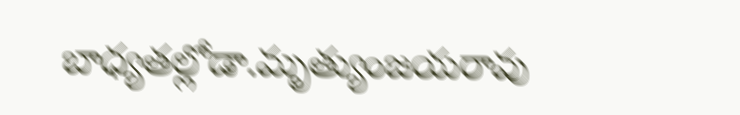బాధ్యతల్లోడా.మృత్యుంజయరావు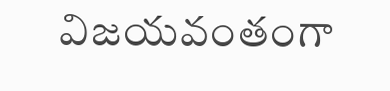విజయవంతంగా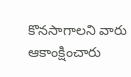కొనసాగాలని వారు ఆకాంక్షించారు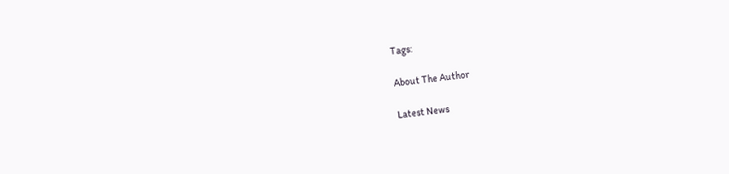Tags:

About The Author

Latest News